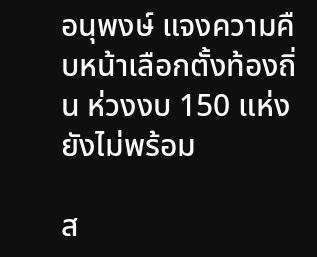อนุพงษ์ แจงความคืบหน้าเลือกตั้งท้องถิ่น ห่วงงบ 150 แห่งยังไม่พร้อม

ส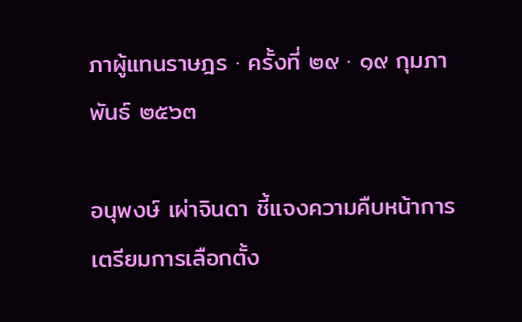ภาผู้แทนราษฎร · ครั้งที่ ๒๙ · ๑๙ กุมภาพันธ์ ๒๕๖๓

อนุพงษ์ เผ่าจินดา ชี้แจงความคืบหน้าการเตรียมการเลือกตั้ง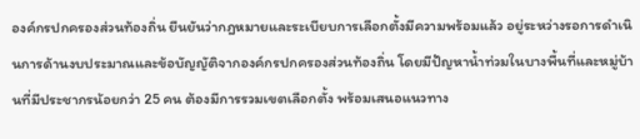องค์กรปกครองส่วนท้องถิ่น ยืนยันว่ากฎหมายและระเบียบการเลือกตั้งมีความพร้อมแล้ว อยู่ระหว่างรอการดำเนินการด้านงบประมาณและข้อบัญญัติจากองค์กรปกครองส่วนท้องถิ่น โดยมีปัญหาน้ำท่วมในบางพื้นที่และหมู่บ้านที่มีประชากรน้อยกว่า 25 คน ต้องมีการรวมเขตเลือกตั้ง พร้อมเสนอแนวทาง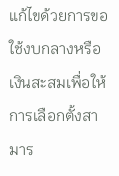แก้ไขด้วยการขอใช้งบกลางหรือเงินสะสมเพื่อให้การเลือกตั้งสามาร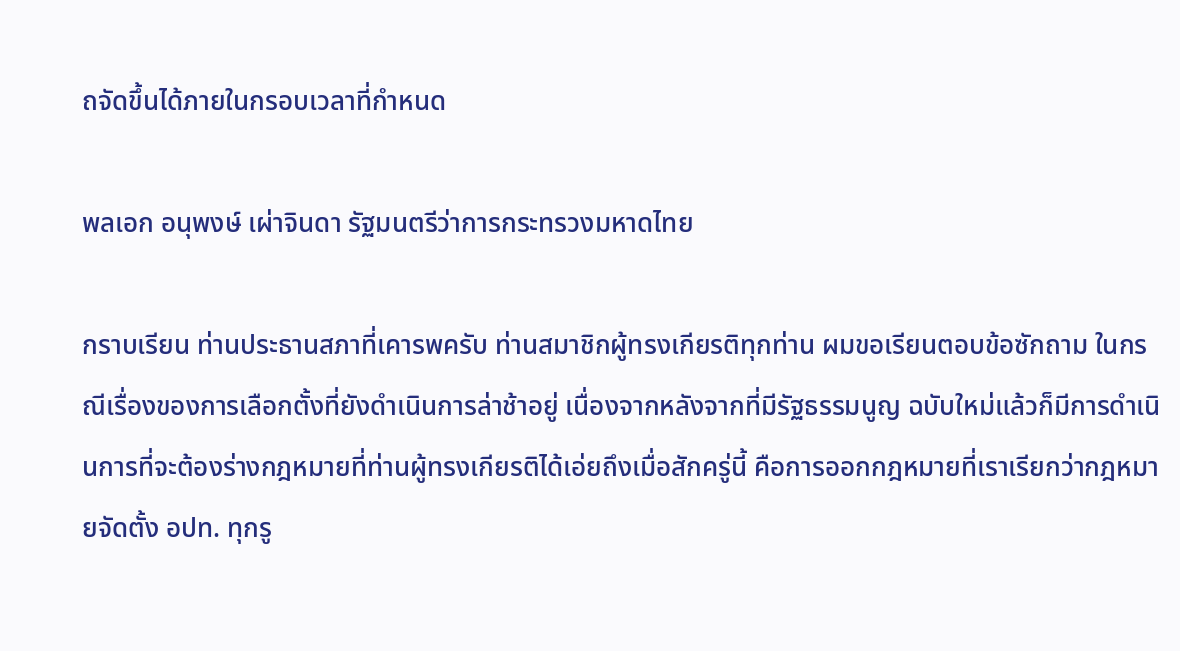ถจัดขึ้นได้ภายในกรอบเวลาที่กำหนด

พลเอก อนุพงษ์ เผ่าจินดา รัฐมนตรีว่าการกระทรวงมหาดไทย

กราบเรียน ท่านประธานสภาที่เคารพครับ ท่านสมาชิกผู้ทรงเกียรติทุกท่าน ผมขอเรียนตอบข้อซักถาม ในกรณีเรื่องของการเลือกตั้งที่ยังดำเนินการล่าช้าอยู่ เนื่องจากหลังจากที่มีรัฐธรรมนูญ ฉบับใหม่แล้วก็มีการดำเนินการที่จะต้องร่างกฎหมายที่ท่านผู้ทรงเกียรติได้เอ่ยถึงเมื่อสักครู่นี้ คือการออกกฎหมายที่เราเรียกว่ากฎหมายจัดตั้ง อปท. ทุกรู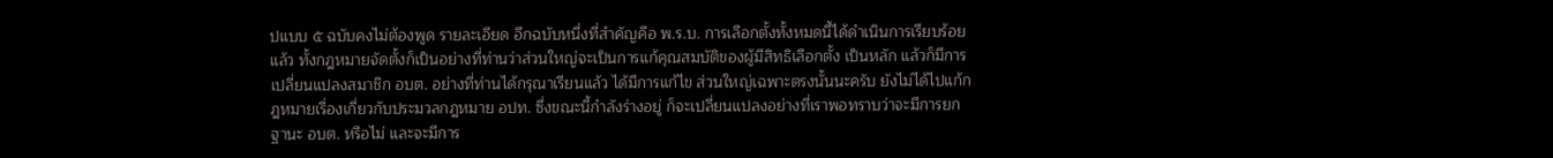ปแบบ ๕ ฉบับคงไม่ต้องพูด รายละเอียด อีกฉบับหนึ่งที่สำคัญคือ พ.ร.บ. การเลือกตั้งทั้งหมดนี้ได้ดำเนินการเรียบร้อยแล้ว ทั้งกฎหมายจัดตั้งก็เป็นอย่างที่ท่านว่าส่วนใหญ่จะเป็นการแก้คุณสมบัติของผู้มีสิทธิเลือกตั้ง เป็นหลัก แล้วก็มีการเปลี่ยนแปลงสมาชิก อบต. อย่างที่ท่านได้กรุณาเรียนแล้ว ได้มีการแก้ไข ส่วนใหญ่เฉพาะตรงนั้นนะครับ ยังไม่ได้ไปแก้กฎหมายเรื่องเกี่ยวกับประมวลกฎหมาย อปท. ซึ่งขณะนี้กำลังร่างอยู่ ก็จะเปลี่ยนแปลงอย่างที่เราพอทราบว่าจะมีการยกฐานะ อบต. หรือไม่ และจะมีการ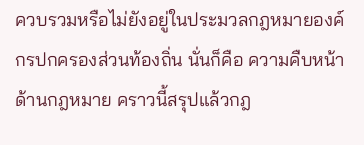ควบรวมหรือไม่ยังอยู่ในประมวลกฎหมายองค์กรปกครองส่วนท้องถิ่น นั่นก็คือ ความคืบหน้าด้านกฎหมาย คราวนี้สรุปแล้วกฎ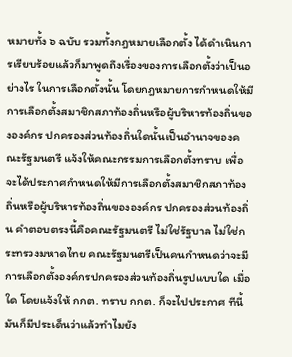หมายทั้ง ๖ ฉบับ รวมทั้งกฎหมายเลือกตั้ง ได้ดำเนินการเรียบร้อยแล้วก็มาพูดถึงเรื่องของการเลือกตั้งว่าเป็นอย่างไร ในการเลือกตั้งนั้น โดยกฎหมายการกำหนดให้มีการเลือกตั้งสมาชิกสภาท้องถิ่นหรือผู้บริหารท้องถิ่นขององค์กร ปกครองส่วนท้องถิ่นใดนั้นเป็นอำนาจของคณะรัฐมนตรี แจ้งให้คณะกรรมการเลือกตั้งทราบ เพื่อจะได้ประกาศกำหนดให้มีการเลือกตั้งสมาชิกสภาท้องถิ่นหรือผู้บริหารท้องถิ่นขององค์กร ปกครองส่วนท้องถิ่น คำตอบตรงนี้คือคณะรัฐมนตรี ไม่ใช่รัฐบาล ไม่ใช่กระทรวงมหาดไทย คณะรัฐมนตรีเป็นคนกำหนดว่าจะมีการเลือกตั้งองค์กรปกครองส่วนท้องถิ่นรูปแบบใด เมื่อใด โดยแจ้งให้ กกต. ทราบ กกต. ก็จะไปประกาศ ทีนี้มันก็มีประเด็นว่าแล้วทำไมยัง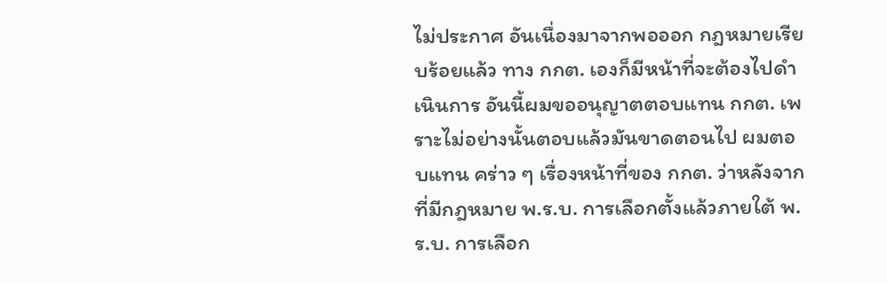ไม่ประกาศ อันเนื่องมาจากพอออก กฎหมายเรียบร้อยแล้ว ทาง กกต. เองก็มีหน้าที่จะต้องไปดำเนินการ อันนี้ผมขออนุญาตตอบแทน กกต. เพราะไม่อย่างนั้นตอบแล้วมันขาดตอนไป ผมตอบแทน คร่าว ๆ เรื่องหน้าที่ของ กกต. ว่าหลังจากที่มีกฎหมาย พ.ร.บ. การเลือกตั้งแล้วภายใต้ พ.ร.บ. การเลือก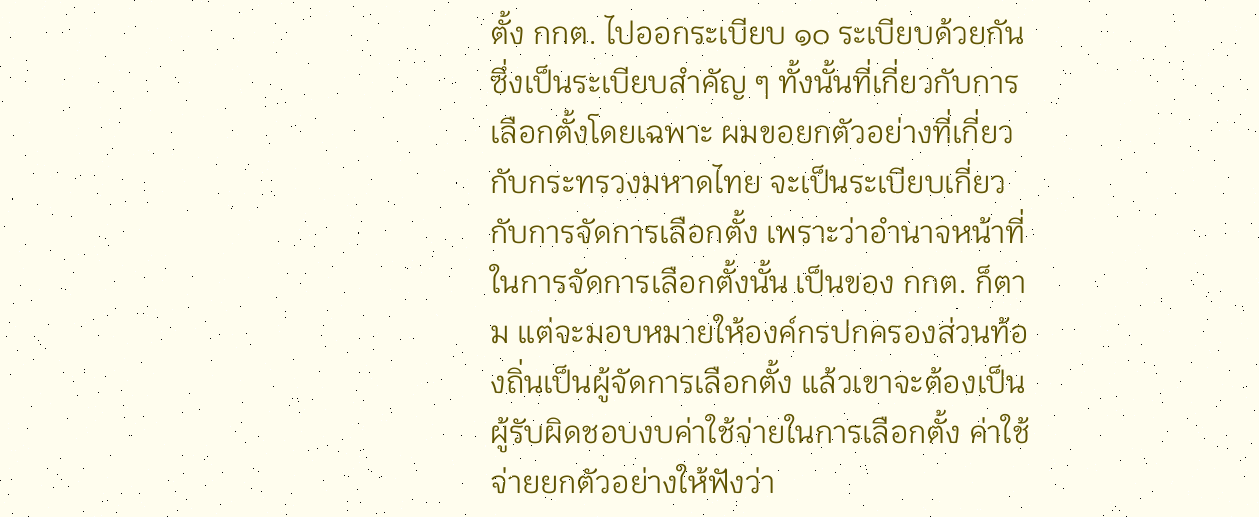ตั้ง กกต. ไปออกระเบียบ ๑๐ ระเบียบด้วยกัน ซึ่งเป็นระเบียบสำคัญ ๆ ทั้งนั้นที่เกี่ยวกับการเลือกตั้งโดยเฉพาะ ผมขอยกตัวอย่างที่เกี่ยวกับกระทรวงมหาดไทย จะเป็นระเบียบเกี่ยวกับการจัดการเลือกตั้ง เพราะว่าอำนาจหน้าที่ในการจัดการเลือกตั้งนั้น เป็นของ กกต. ก็ตาม แต่จะมอบหมายให้องค์กรปกครองส่วนท้องถิ่นเป็นผู้จัดการเลือกตั้ง แล้วเขาจะต้องเป็นผู้รับผิดชอบงบค่าใช้จ่ายในการเลือกตั้ง ค่าใช้จ่ายยกตัวอย่างให้ฟังว่า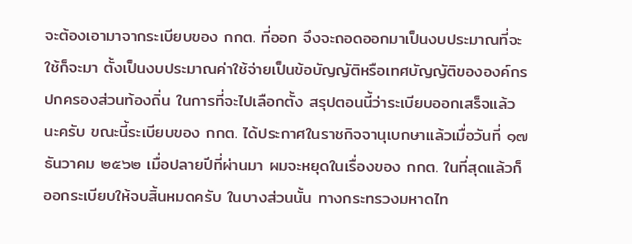จะต้องเอามาจากระเบียบของ กกต. ที่ออก จึงจะถอดออกมาเป็นงบประมาณที่จะใช้ก็จะมา ตั้งเป็นงบประมาณค่าใช้จ่ายเป็นข้อบัญญัติหรือเทศบัญญัติขององค์กรปกครองส่วนท้องถิ่น ในการที่จะไปเลือกตั้ง สรุปตอนนี้ว่าระเบียบออกเสร็จแล้วนะครับ ขณะนี้ระเบียบของ กกต. ได้ประกาศในราชกิจจานุเบกษาแล้วเมื่อวันที่ ๑๗ ธันวาคม ๒๕๖๒ เมื่อปลายปีที่ผ่านมา ผมจะหยุดในเรื่องของ กกต. ในที่สุดแล้วก็ออกระเบียบให้จบสิ้นหมดครับ ในบางส่วนนั้น ทางกระทรวงมหาดไท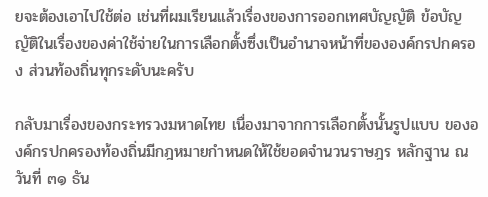ยจะต้องเอาไปใช้ต่อ เช่นที่ผมเรียนแล้วเรื่องของการออกเทศบัญญัติ ข้อบัญญัติในเรื่องของค่าใช้จ่ายในการเลือกตั้งซึ่งเป็นอำนาจหน้าที่ขององค์กรปกครอง ส่วนท้องถิ่นทุกระดับนะครับ

กลับมาเรื่องของกระทรวงมหาดไทย เนื่องมาจากการเลือกตั้งนั้นรูปแบบ ขององค์กรปกครองท้องถิ่นมีกฎหมายกำหนดให้ใช้ยอดจำนวนราษฎร หลักฐาน ณ วันที่ ๓๑ ธัน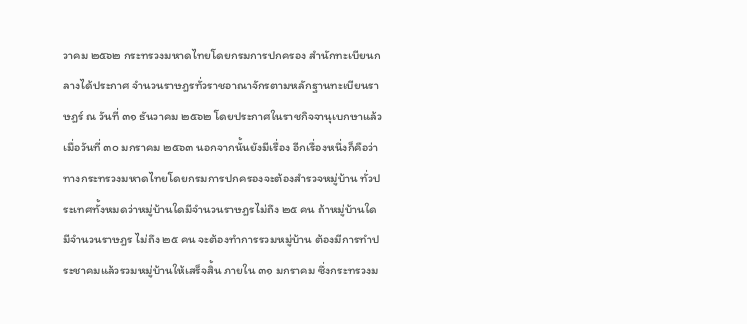วาคม ๒๕๖๒ กระทรวงมหาดไทยโดยกรมการปกครอง สำนักทะเบียนกลางได้ประกาศ จำนวนราษฎรทั่วราชอาณาจักรตามหลักฐานทะเบียนราษฎร์ ณ วันที่ ๓๑ ธันวาคม ๒๕๖๒ โดยประกาศในราชกิจจานุเบกษาแล้ว เมื่อวันที่ ๓๐ มกราคม ๒๕๖๓ นอกจากนั้นยังมีเรื่อง อีกเรื่องหนึ่งก็คือว่าทางกระทรวงมหาดไทยโดยกรมการปกครองจะต้องสำรวจหมู่บ้าน ทั่วประเทศทั้งหมดว่าหมู่บ้านใดมีจำนวนราษฎรไม่ถึง ๒๕ คน ถ้าหมู่บ้านใดมีจำนวนราษฎร ไม่ถึง ๒๕ คน จะต้องทำการรวมหมู่บ้าน ต้องมีการทำประชาคมแล้วรวมหมู่บ้านให้เสร็จสิ้น ภายใน ๓๑ มกราคม ซึ่งกระทรวงม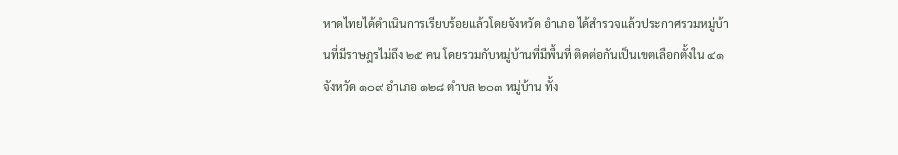หาดไทยได้ดำเนินการเรียบร้อยแล้วโดยจังหวัด อำเภอ ได้สำรวจแล้วประกาศรวมหมู่บ้านที่มีราษฎรไม่ถึง ๒๕ คน โดยรวมกับหมู่บ้านที่มีพื้นที่ ติดต่อกันเป็นเขตเลือกตั้งใน ๔๑ จังหวัด ๑๐๙ อำเภอ ๑๒๘ ตำบล ๒๐๓ หมู่บ้าน ทั้ง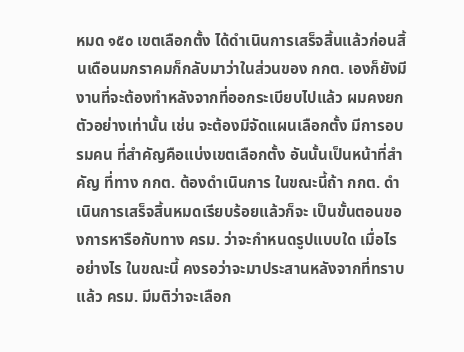หมด ๑๕๐ เขตเลือกตั้ง ได้ดำเนินการเสร็จสิ้นแล้วก่อนสิ้นเดือนมกราคมก็กลับมาว่าในส่วนของ กกต. เองก็ยังมีงานที่จะต้องทำหลังจากที่ออกระเบียบไปแล้ว ผมคงยกตัวอย่างเท่านั้น เช่น จะต้องมีจัดแผนเลือกตั้ง มีการอบรมคน ที่สำคัญคือแบ่งเขตเลือกตั้ง อันนั้นเป็นหน้าที่สำคัญ ที่ทาง กกต. ต้องดำเนินการ ในขณะนี้ถ้า กกต. ดำเนินการเสร็จสิ้นหมดเรียบร้อยแล้วก็จะ เป็นขั้นตอนของการหารือกับทาง ครม. ว่าจะกำหนดรูปแบบใด เมื่อไร อย่างไร ในขณะนี้ คงรอว่าจะมาประสานหลังจากที่ทราบแล้ว ครม. มีมติว่าจะเลือก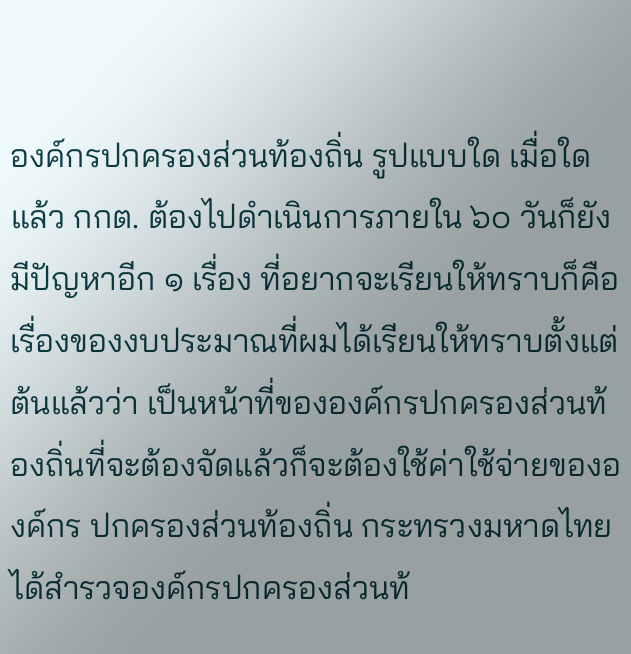องค์กรปกครองส่วนท้องถิ่น รูปแบบใด เมื่อใดแล้ว กกต. ต้องไปดำเนินการภายใน ๖๐ วันก็ยังมีปัญหาอีก ๑ เรื่อง ที่อยากจะเรียนให้ทราบก็คือเรื่องของงบประมาณที่ผมได้เรียนให้ทราบตั้งแต่ต้นแล้วว่า เป็นหน้าที่ขององค์กรปกครองส่วนท้องถิ่นที่จะต้องจัดแล้วก็จะต้องใช้ค่าใช้จ่ายขององค์กร ปกครองส่วนท้องถิ่น กระทรวงมหาดไทยได้สำรวจองค์กรปกครองส่วนท้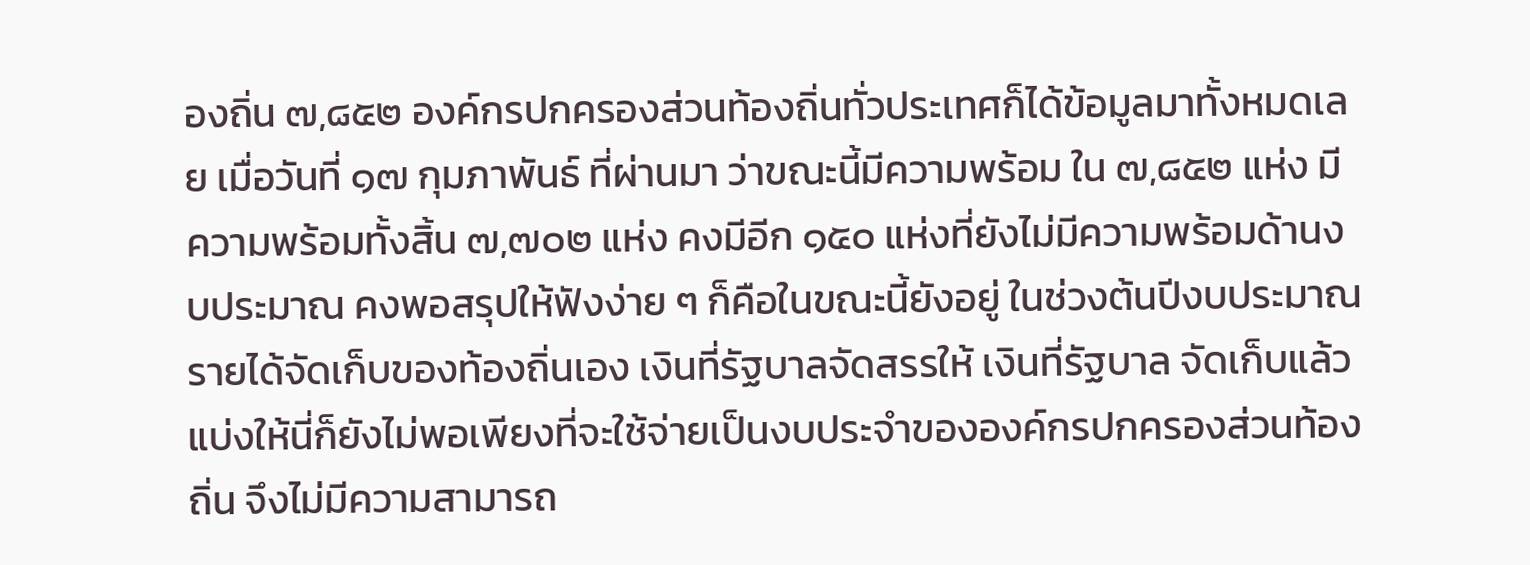องถิ่น ๗,๘๕๒ องค์กรปกครองส่วนท้องถิ่นทั่วประเทศก็ได้ข้อมูลมาทั้งหมดเลย เมื่อวันที่ ๑๗ กุมภาพันธ์ ที่ผ่านมา ว่าขณะนี้มีความพร้อม ใน ๗,๘๕๒ แห่ง มีความพร้อมทั้งสิ้น ๗,๗๐๒ แห่ง คงมีอีก ๑๕๐ แห่งที่ยังไม่มีความพร้อมด้านงบประมาณ คงพอสรุปให้ฟังง่าย ๆ ก็คือในขณะนี้ยังอยู่ ในช่วงต้นปีงบประมาณ รายได้จัดเก็บของท้องถิ่นเอง เงินที่รัฐบาลจัดสรรให้ เงินที่รัฐบาล จัดเก็บแล้วแบ่งให้นี่ก็ยังไม่พอเพียงที่จะใช้จ่ายเป็นงบประจำขององค์กรปกครองส่วนท้องถิ่น จึงไม่มีความสามารถ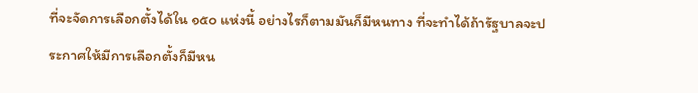ที่จะจัดการเลือกตั้งได้ใน ๑๕๐ แห่งนี้ อย่างไรก็ตามมันก็มีหนทาง ที่จะทำได้ถ้ารัฐบาลจะประกาศให้มีการเลือกตั้งก็มีหน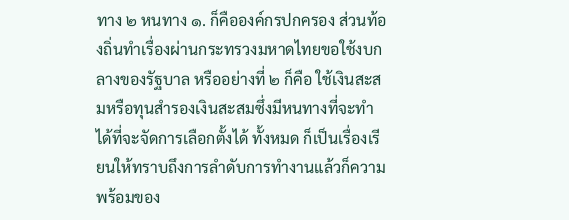ทาง ๒ หนทาง ๑. ก็คือองค์กรปกครอง ส่วนท้องถิ่นทำเรื่องผ่านกระทรวงมหาดไทยขอใช้งบกลางของรัฐบาล หรืออย่างที่ ๒ ก็คือ ใช้เงินสะสมหรือทุนสำรองเงินสะสมซึ่งมีหนทางที่จะทำได้ที่จะจัดการเลือกตั้งได้ ทั้งหมด ก็เป็นเรื่องเรียนให้ทราบถึงการลำดับการทำงานแล้วก็ความพร้อมของ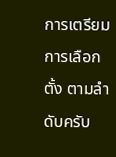การเตรียมการเลือกตั้ง ตามลำดับครับ